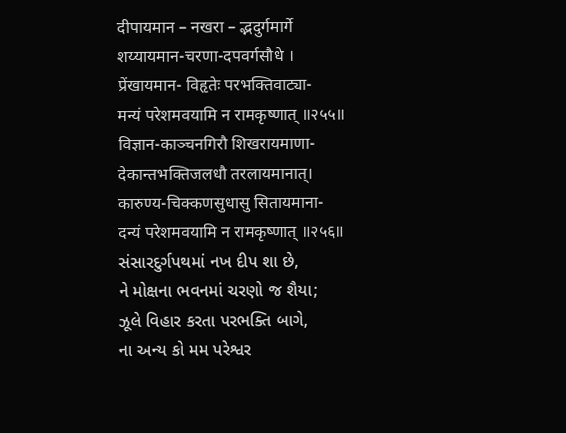दीपायमान – नखरा – द्भदुर्गमार्गे
शय्यायमान-चरणा-दपवर्गसौधे ।
प्रेंखायमान- विहृतेः परभक्तिवाट्या-
मन्यं परेशमवयामि न रामकृष्णात् ॥२५५॥
विज्ञान-काञ्चनगिरौ शिखरायमाणा-
देकान्तभक्तिजलधौ तरलायमानात्।
कारुण्य-चिक्कणसुधासु सितायमाना-
दन्यं परेशमवयामि न रामकृष्णात् ॥२५६॥
સંસારદુર્ગપથમાં નખ દીપ શા છે,
ને મોક્ષના ભવનમાં ચરણો જ શૈયા;
ઝૂલે વિહાર કરતા પરભક્તિ બાગે,
ના અન્ય કો મમ પરેશ્વર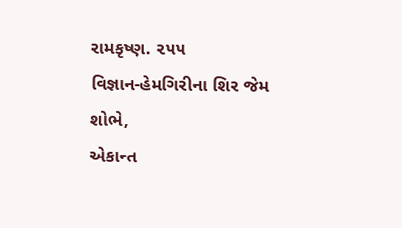રામકૃષ્ણ. ૨૫૫
વિજ્ઞાન-હેમગિરીના શિર જેમ શોભે,
એકાન્ત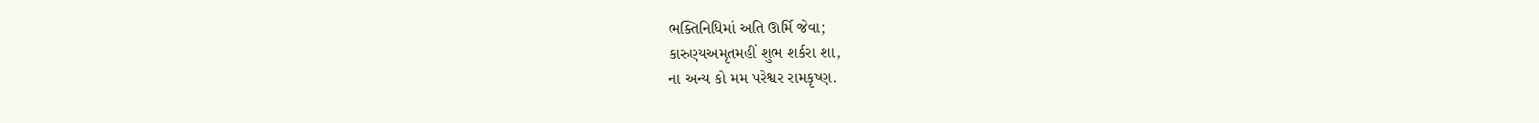ભક્તિનિધિમાં અતિ ઊર્મિ જેવા;
કારુણ્યઅમૃતમહીં શુભ શર્કરા શા,
ના અન્ય કો મમ પરેશ્વર રામકૃષ્ણ.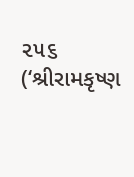૨૫૬
(‘શ્રીરામકૃષ્ણ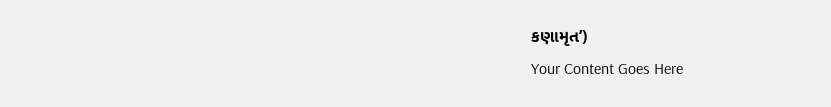કણામૃત’)
Your Content Goes Here